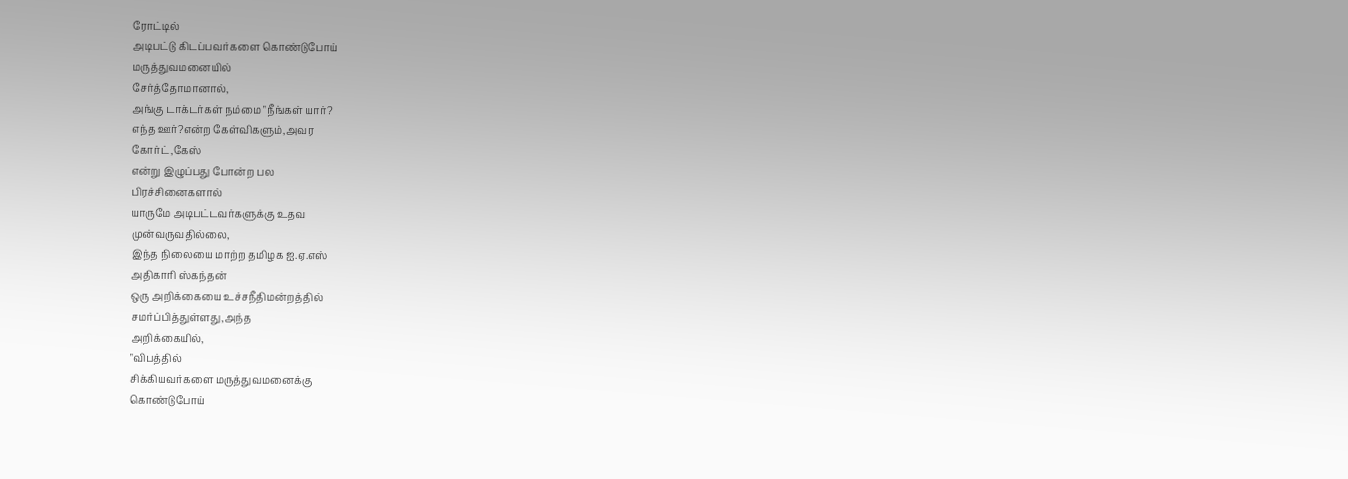ரோட்டில்
அடிபட்டு கிடப்பவர்களை கொண்டுபோய்
மருத்துவமனையில்
சேர்த்தோமானால்,
அங்கு டாக்டர்கள் நம்மை "நீங்கள் யார்?
எந்த ஊர்?என்ற கேள்விகளும்,அவர
கோர்ட்,கேஸ்
என்று இழுப்பது போன்ற பல
பிரச்சினைகளால்
யாருமே அடிபட்டவர்களுக்கு உதவ
முன்வருவதில்லை,
இந்த நிலையை மாற்ற தமிழக ஐ.ஏ.எஸ்
அதிகாரி ஸ்கந்தன்
ஒரு அறிக்கையை உச்சநீதிமன்றத்தில்
சமர்ப்பித்துள்ளது,அந்த
அறிக்கையில்,
"விபத்தில்
சிக்கியவர்களை மருத்துவமனைக்கு
கொண்டுபோய்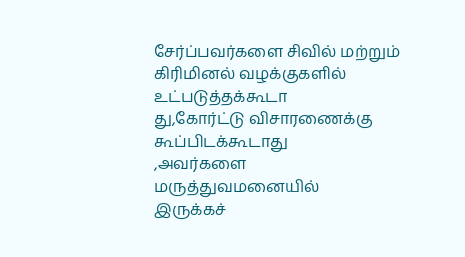சேர்ப்பவர்களை சிவில் மற்றும்
கிரிமினல் வழக்குகளில்
உட்படுத்தக்கூடா
து,கோர்ட்டு விசாரணைக்கு கூப்பிடக்கூடாது
,அவர்களை மருத்துவமனையில்
இருக்கச்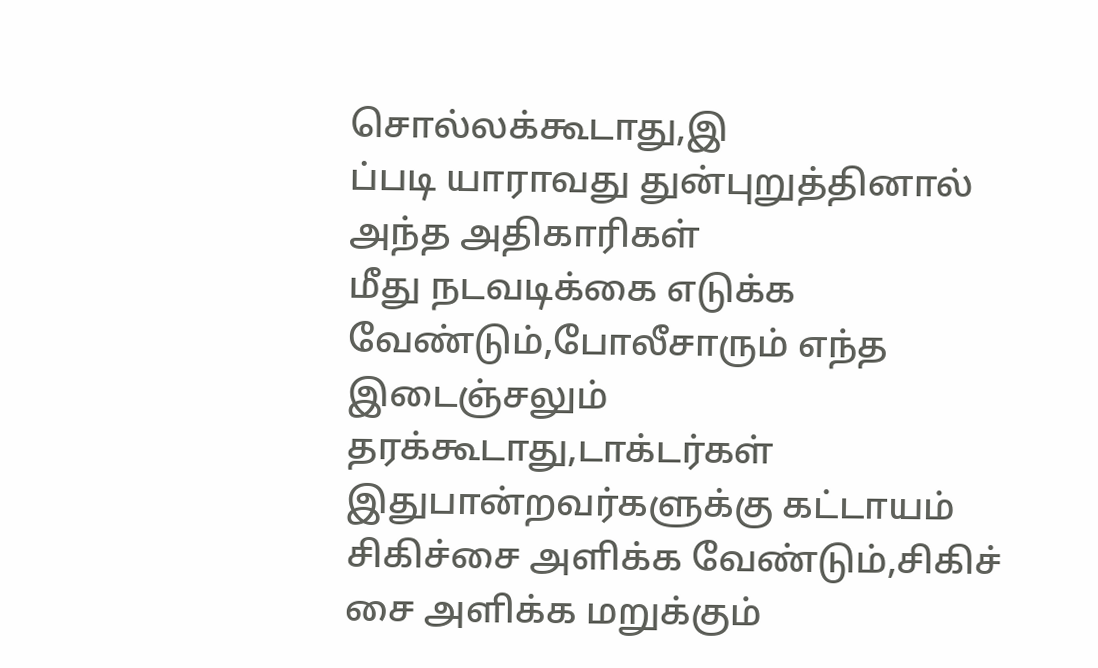சொல்லக்கூடாது,இ
ப்படி யாராவது துன்புறுத்தினால்
அந்த அதிகாரிகள்
மீது நடவடிக்கை எடுக்க
வேண்டும்,போலீசாரும் எந்த
இடைஞ்சலும் தரக்கூடாது,டாக்டர்கள்
இதுபான்றவர்களுக்கு கட்டாயம்
சிகிச்சை அளிக்க வேண்டும்,சிகிச்
சை அளிக்க மறுக்கும்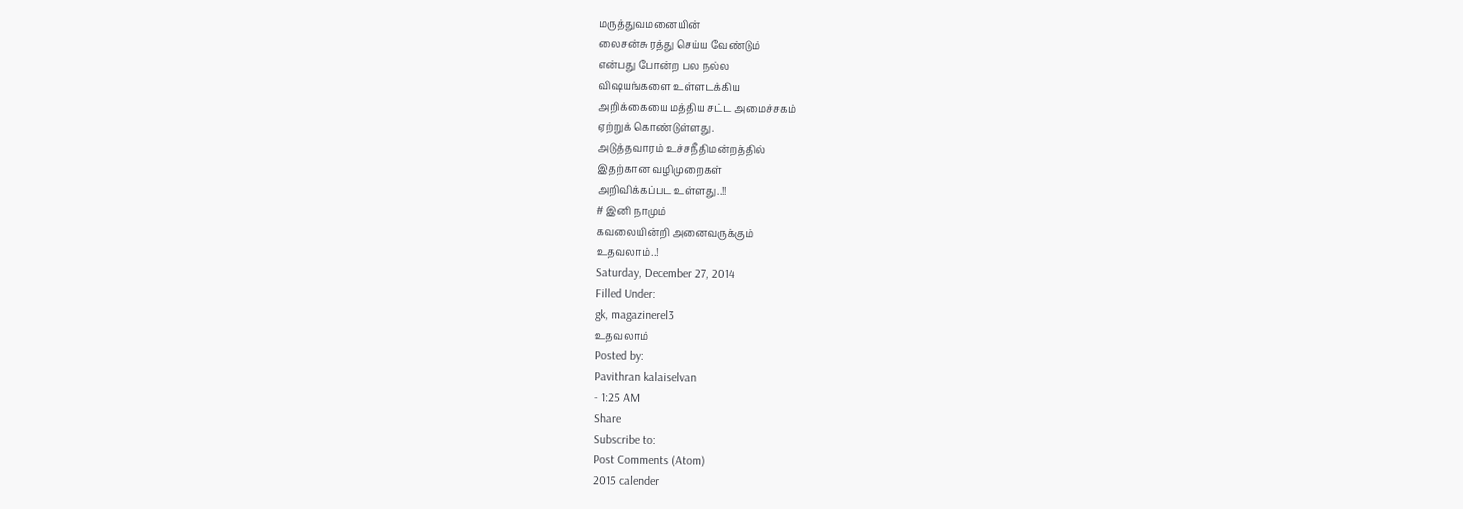மருத்துவமனையின்
லைசன்சு ரத்து செய்ய வேண்டும்
என்பது போன்ற பல நல்ல
விஷயங்களை உள்ளடக்கிய
அறிக்கையை மத்திய சட்ட அமைச்சகம்
ஏற்றுக் கொண்டுள்ளது.
அடுத்தவாரம் உச்சநீதிமன்றத்தில்
இதற்கான வழிமுறைகள்
அறிவிக்கப்பட உள்ளது..!!
# இனி நாமும்
கவலையின்றி அனைவருக்கும்
உதவலாம்..!
Saturday, December 27, 2014
Filled Under:
gk, magazinerel3
உதவலாம்
Posted by:
Pavithran kalaiselvan
- 1:25 AM
Share
Subscribe to:
Post Comments (Atom)
2015 calender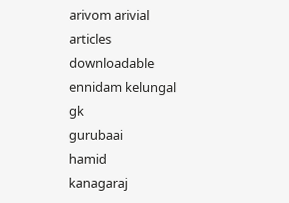arivom arivial
articles
downloadable
ennidam kelungal
gk
gurubaai
hamid
kanagaraj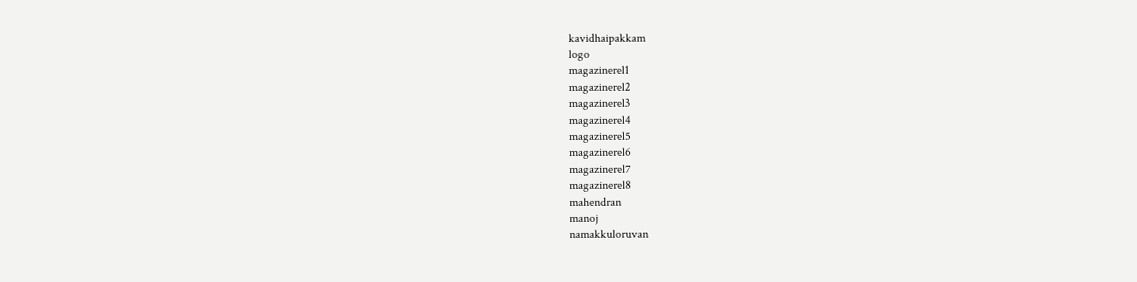kavidhaipakkam
logo
magazinerel1
magazinerel2
magazinerel3
magazinerel4
magazinerel5
magazinerel6
magazinerel7
magazinerel8
mahendran
manoj
namakkuloruvan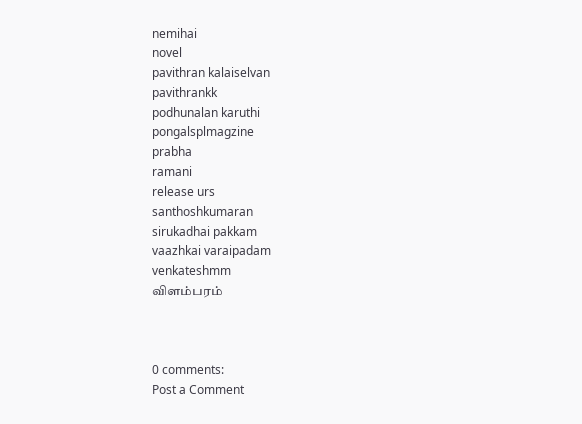nemihai
novel
pavithran kalaiselvan
pavithrankk
podhunalan karuthi
pongalsplmagzine
prabha
ramani
release urs
santhoshkumaran
sirukadhai pakkam
vaazhkai varaipadam
venkateshmm
விளம்பரம்



0 comments:
Post a Comment